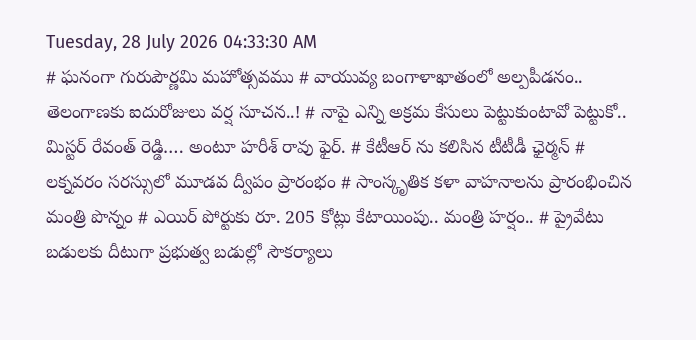Tuesday, 28 July 2026 04:33:30 AM
# ఘనంగా గురుపౌర్ణమి మహోత్సవము # వాయువ్య బంగాళాఖాతంలో అల్పపీడనం.. తెలంగాణకు ఐదురోజులు వర్ష సూచన..! # నాపై ఎన్ని అక్రమ కేసులు పెట్టుకుంటావో పెట్టుకో.. మిస్టర్ రేవంత్ రెడ్డి…. అంటూ హరీశ్ రావు ఫైర్. # కేటీఆర్ ను కలిసిన టీటీడీ ఛైర్మన్ # లక్నవరం సరస్సులో మూడవ ద్వీపం ప్రారంభం # సాంస్కృతిక కళా వాహనాలను ప్రారంభించిన మంత్రి పొన్నం # ఎయిర్ పోర్టుకు రూ. 205 కోట్లు కేటాయింపు.. మంత్రి హర్షం.. # ప్రైవేటు బడులకు దీటుగా ప్రభుత్వ బడుల్లో సౌకర్యాలు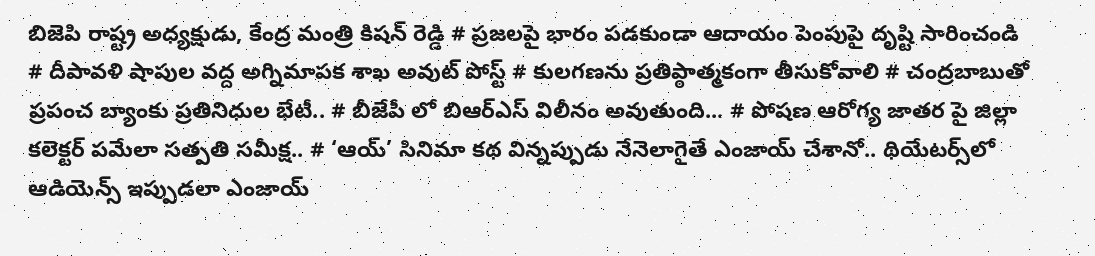బిజెపి రాష్ట్ర అధ్యక్షుడు, కేంద్ర మంత్రి కిషన్ రెడ్డి # ప్రజలపై భారం పడకుండా ఆదాయం పెంపుపై దృష్టి సారించండి # దీపావళి షాపుల వద్ద అగ్నిమాపక శాఖ అవుట్ పోస్ట్ # కులగణను ప్రతిప్ఠాత్మకంగా తీసుకోవాలి # చంద్రబాబుతో ప్రపంచ బ్యాంకు ప్రతినిధుల భేటీ.. # బీజేపీ లో బిఆర్ఎస్ విలీనం అవుతుంది... # పోషణ ఆరోగ్య జాతర పై జిల్లా కలెక్టర్ పమేలా సత్పతి సమీక్ష.. # ‘ఆయ్’ సినిమా కథ విన్నప్పుడు నేనెలాగైతే ఎంజాయ్ చేశానో.. థియేట‌ర్స్‌లో ఆడియెన్స్ ఇప్పుడ‌లా ఎంజాయ్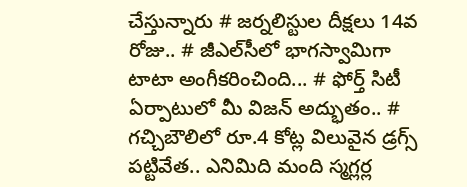చేస్తున్నారు # జర్నలిస్టుల దీక్షలు 14వ రోజు.. # జీఎల్‌సీలో భాగస్వామిగా టాటా అంగీకరించింది... # ఫోర్త్ సిటీ ఏర్పాటులో మీ విజ‌న్ అద్భుతం.. # గచ్చిబౌలిలో రూ.4 కోట్ల విలువైన డ్రగ్స్ పట్టివేత.. ఎనిమిది మంది స్మగ్లర్ల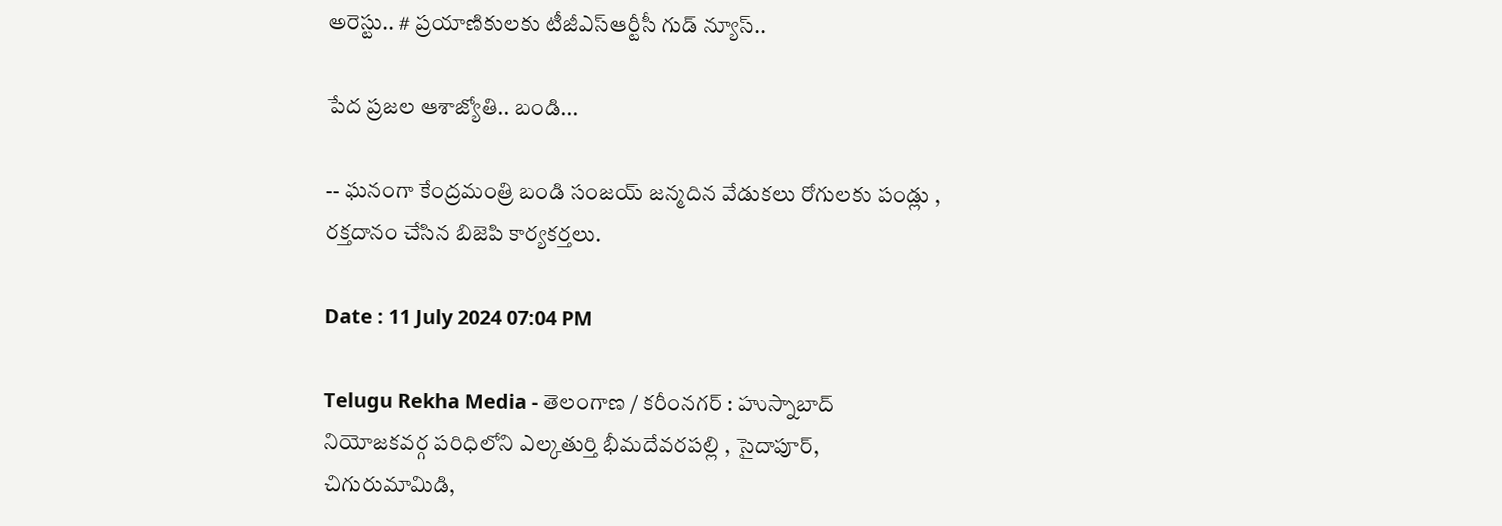అరెస్టు.. # ప్రయాణికులకు టీజీఎస్‌ఆర్టీసీ గుడ్ న్యూస్..

పేద ప్రజల ఆశాజ్యోతి.. బండి...

-- ఘనంగా కేంద్రమంత్రి బండి సంజయ్ జన్మదిన వేడుకలు రోగులకు పండ్లు , రక్తదానం చేసిన బిజెపి కార్యకర్తలు.

Date : 11 July 2024 07:04 PM

Telugu Rekha Media - తెలంగాణ / కరీంనగర్ : హుస్నాబాద్ నియోజకవర్గ పరిధిలోని ఎల్కతుర్తి భీమదేవరపల్లి , సైదాపూర్, చిగురుమామిడి,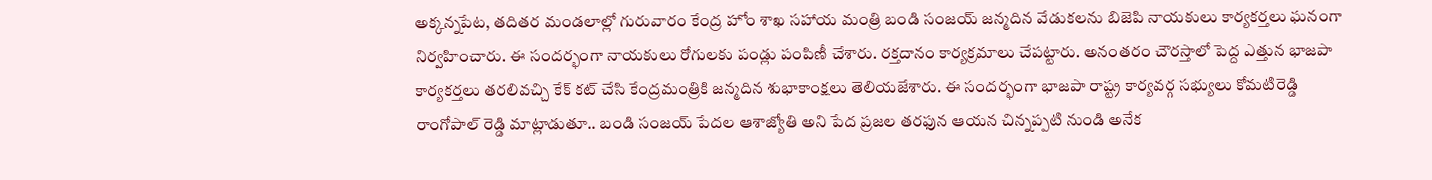అక్కన్నపేట, తదితర మండలాల్లో గురువారం కేంద్ర హోం శాఖ సహాయ మంత్రి బండి సంజయ్ జన్మదిన వేడుకలను బిజెపి నాయకులు కార్యకర్తలు ఘనంగా నిర్వహించారు. ఈ సందర్భంగా నాయకులు రోగులకు పండ్లు పంపిణీ చేశారు. రక్తదానం కార్యక్రమాలు చేపట్టారు. అనంతరం చౌరస్తాలో పెద్ద ఎత్తున భాజపా కార్యకర్తలు తరలివచ్చి కేక్ కట్ చేసి కేంద్రమంత్రికి జన్మదిన శుభాకాంక్షలు తెలియజేశారు. ఈ సందర్భంగా భాజపా రాష్ట్ర కార్యవర్గ సభ్యులు కోమటిరెడ్డి రాంగోపాల్ రెడ్డి మాట్లాడుతూ.. బండి సంజయ్ పేదల ఆశాజ్యోతి అని పేద ప్రజల తరఫున ఆయన చిన్నప్పటి నుండి అనేక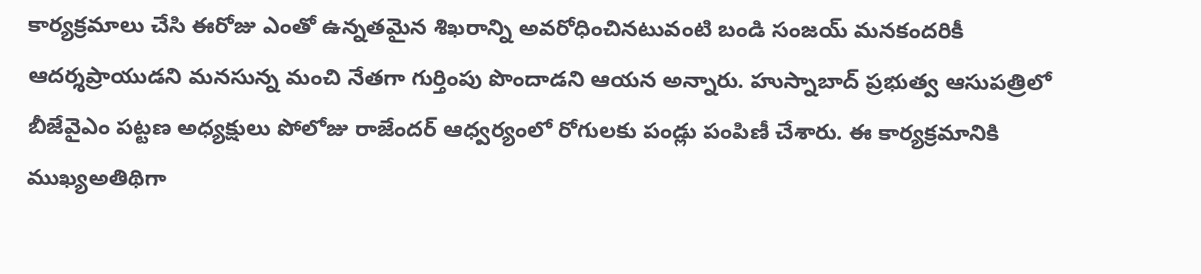కార్యక్రమాలు చేసి ఈరోజు ఎంతో ఉన్నతమైన శిఖరాన్ని అవరోధించినటువంటి బండి సంజయ్ మనకందరికీ ఆదర్శప్రాయుడని మనసున్న మంచి నేతగా గుర్తింపు పొందాడని ఆయన అన్నారు. హుస్నాబాద్ ప్రభుత్వ ఆసుపత్రిలో బీజేవైఎం పట్టణ అధ్యక్షులు పోలోజు రాజేందర్ ఆధ్వర్యంలో రోగులకు పండ్లు పంపిణీ చేశారు. ఈ కార్యక్రమానికి ముఖ్యఅతిథిగా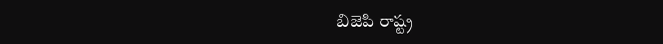బిజెపి రాష్ట్ర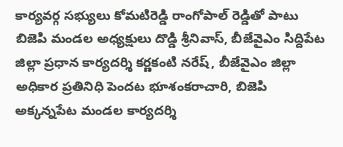కార్యవర్గ సభ్యులు కోమటిరెడ్డి రాంగోపాల్ రెడ్డితో పాటు బిజెపి మండల అధ్యక్షులు దొడ్డి శ్రీనివాస్, బీజేవైఎం సిద్దిపేట జిల్లా ప్రధాన కార్యదర్శి కర్ణకంటి నరేష్, బీజేవైఎం జిల్లా అధికార ప్రతినిధి పెందట భూశంకరాచారి, బిజెపి అక్కన్నపేట మండల కార్యదర్శి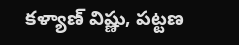కళ్యాణ్ విష్ణు, పట్టణ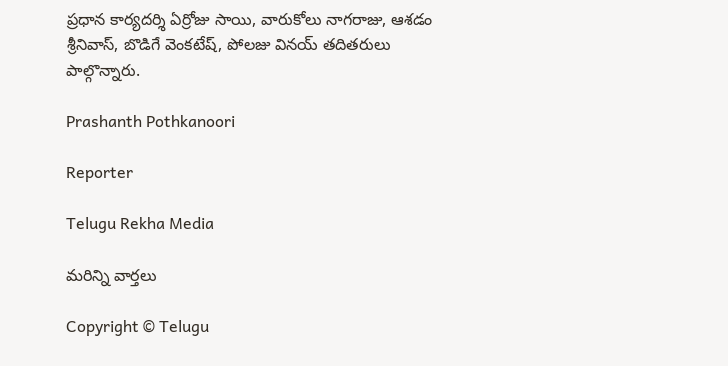ప్రధాన కార్యదర్శి ఏర్రోజు సాయి, వారుకోలు నాగరాజు, ఆశడం శ్రీనివాస్, బొడిగే వెంకటేష్, పోలజు వినయ్ తదితరులు పాల్గొన్నారు.

Prashanth Pothkanoori

Reporter

Telugu Rekha Media

మరిన్ని వార్తలు

Copyright © Telugu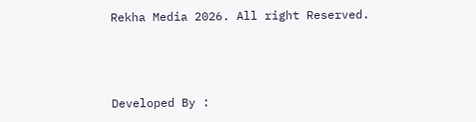Rekha Media 2026. All right Reserved.



Developed By :